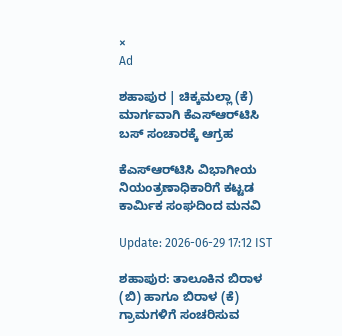×
Ad

ಶಹಾಪುರ | ಚಿಕ್ಕಮಲ್ಲಾ (ಕೆ) ಮಾರ್ಗವಾಗಿ ಕೆಎಸ್‌ಆರ್‌ಟಿಸಿ ಬಸ್ ಸಂಚಾರಕ್ಕೆ ಆಗ್ರಹ

ಕೆಎಸ್‌ಆರ್‌ಟಿಸಿ ವಿಭಾಗೀಯ ನಿಯಂತ್ರಣಾಧಿಕಾರಿಗೆ ಕಟ್ಟಡ ಕಾರ್ಮಿಕ ಸಂಘದಿಂದ ಮನವಿ

Update: 2026-06-29 17:12 IST

ಶಹಾಪುರ: ತಾಲೂಕಿನ ಬಿರಾಳ (ಬಿ) ಹಾಗೂ ಬಿರಾಳ (ಕೆ) ಗ್ರಾಮಗಳಿಗೆ ಸಂಚರಿಸುವ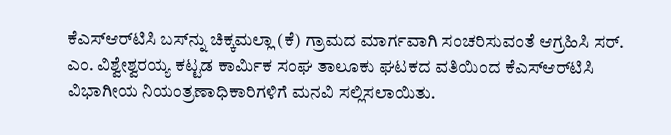ಕೆಎಸ್‌ಆರ್‌ಟಿಸಿ ಬಸ್‌ನ್ನು ಚಿಕ್ಕಮಲ್ಲಾ (ಕೆ) ಗ್ರಾಮದ ಮಾರ್ಗವಾಗಿ ಸಂಚರಿಸುವಂತೆ ಆಗ್ರಹಿಸಿ ಸರ್. ಎಂ. ವಿಶ್ವೇಶ್ವರಯ್ಯ ಕಟ್ಟಡ ಕಾರ್ಮಿಕ ಸಂಘ ತಾಲೂಕು ಘಟಕದ ವತಿಯಿಂದ ಕೆಎಸ್‌ಆರ್‌ಟಿಸಿ ವಿಭಾಗೀಯ ನಿಯಂತ್ರಣಾಧಿಕಾರಿಗಳಿಗೆ ಮನವಿ ಸಲ್ಲಿಸಲಾಯಿತು.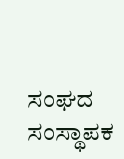ಸಂಘದ ಸಂಸ್ಥಾಪಕ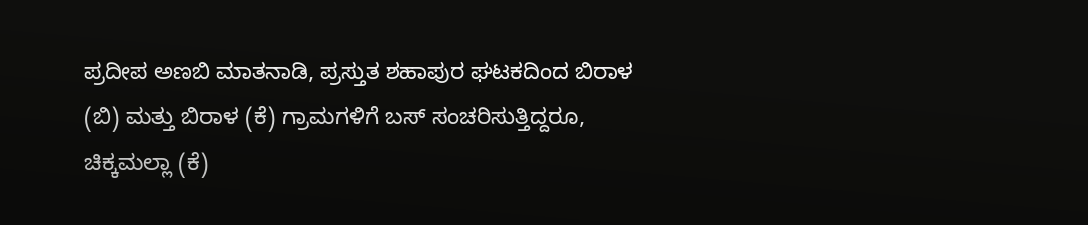ಪ್ರದೀಪ ಅಣಬಿ ಮಾತನಾಡಿ, ಪ್ರಸ್ತುತ ಶಹಾಪುರ ಘಟಕದಿಂದ ಬಿರಾಳ (ಬಿ) ಮತ್ತು ಬಿರಾಳ (ಕೆ) ಗ್ರಾಮಗಳಿಗೆ ಬಸ್ ಸಂಚರಿಸುತ್ತಿದ್ದರೂ, ಚಿಕ್ಕಮಲ್ಲಾ (ಕೆ)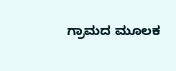ಗ್ರಾಮದ ಮೂಲಕ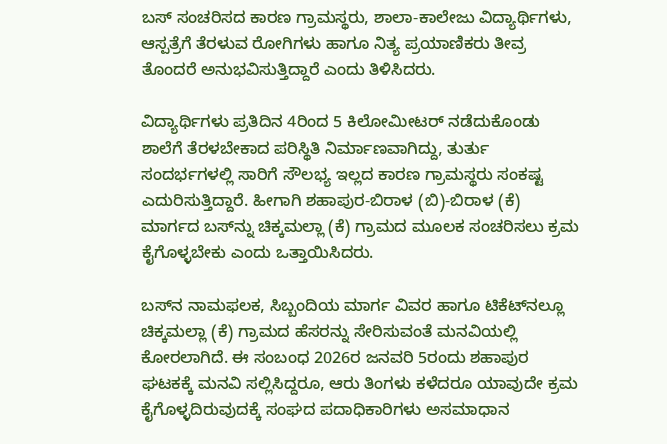ಬಸ್ ಸಂಚರಿಸದ ಕಾರಣ ಗ್ರಾಮಸ್ಥರು, ಶಾಲಾ-ಕಾಲೇಜು ವಿದ್ಯಾರ್ಥಿಗಳು, ಆಸ್ಪತ್ರೆಗೆ ತೆರಳುವ ರೋಗಿಗಳು ಹಾಗೂ ನಿತ್ಯ ಪ್ರಯಾಣಿಕರು ತೀವ್ರ ತೊಂದರೆ ಅನುಭವಿಸುತ್ತಿದ್ದಾರೆ ಎಂದು ತಿಳಿಸಿದರು.

ವಿದ್ಯಾರ್ಥಿಗಳು ಪ್ರತಿದಿನ 4ರಿಂದ 5 ಕಿಲೋಮೀಟರ್ ನಡೆದುಕೊಂಡು ಶಾಲೆಗೆ ತೆರಳಬೇಕಾದ ಪರಿಸ್ಥಿತಿ ನಿರ್ಮಾಣವಾಗಿದ್ದು, ತುರ್ತು ಸಂದರ್ಭಗಳಲ್ಲಿ ಸಾರಿಗೆ ಸೌಲಭ್ಯ ಇಲ್ಲದ ಕಾರಣ ಗ್ರಾಮಸ್ಥರು ಸಂಕಷ್ಟ ಎದುರಿಸುತ್ತಿದ್ದಾರೆ. ಹೀಗಾಗಿ ಶಹಾಪುರ-ಬಿರಾಳ (ಬಿ)-ಬಿರಾಳ (ಕೆ) ಮಾರ್ಗದ ಬಸ್‌ನ್ನು ಚಿಕ್ಕಮಲ್ಲಾ (ಕೆ) ಗ್ರಾಮದ ಮೂಲಕ ಸಂಚರಿಸಲು ಕ್ರಮ ಕೈಗೊಳ್ಳಬೇಕು ಎಂದು ಒತ್ತಾಯಿಸಿದರು.

ಬಸ್‌ನ ನಾಮಫಲಕ, ಸಿಬ್ಬಂದಿಯ ಮಾರ್ಗ ವಿವರ ಹಾಗೂ ಟಿಕೆಟ್‌ನಲ್ಲೂ ಚಿಕ್ಕಮಲ್ಲಾ (ಕೆ) ಗ್ರಾಮದ ಹೆಸರನ್ನು ಸೇರಿಸುವಂತೆ ಮನವಿಯಲ್ಲಿ ಕೋರಲಾಗಿದೆ. ಈ ಸಂಬಂಧ 2026ರ ಜನವರಿ 5ರಂದು ಶಹಾಪುರ ಘಟಕಕ್ಕೆ ಮನವಿ ಸಲ್ಲಿಸಿದ್ದರೂ, ಆರು ತಿಂಗಳು ಕಳೆದರೂ ಯಾವುದೇ ಕ್ರಮ ಕೈಗೊಳ್ಳದಿರುವುದಕ್ಕೆ ಸಂಘದ ಪದಾಧಿಕಾರಿಗಳು ಅಸಮಾಧಾನ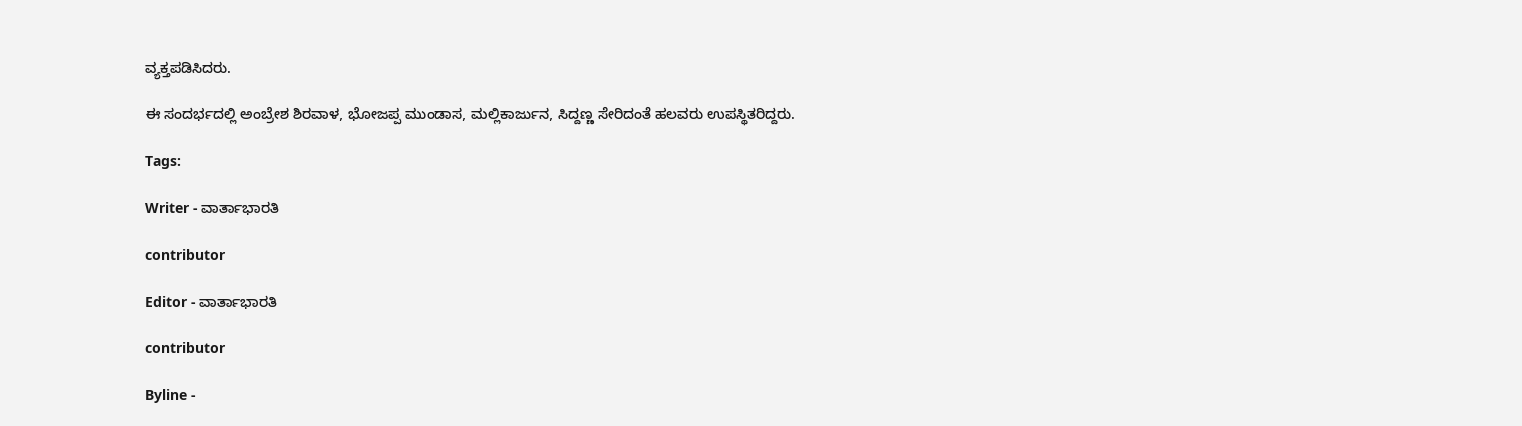ವ್ಯಕ್ತಪಡಿಸಿದರು.

ಈ ಸಂದರ್ಭದಲ್ಲಿ ಅಂಬ್ರೇಶ ಶಿರವಾಳ, ಭೋಜಪ್ಪ ಮುಂಡಾಸ, ಮಲ್ಲಿಕಾರ್ಜುನ, ಸಿದ್ದಣ್ಣ ಸೇರಿದಂತೆ ಹಲವರು ಉಪಸ್ಥಿತರಿದ್ದರು.

Tags:

Writer - ವಾರ್ತಾಭಾರತಿ

contributor

Editor - ವಾರ್ತಾಭಾರತಿ

contributor

Byline -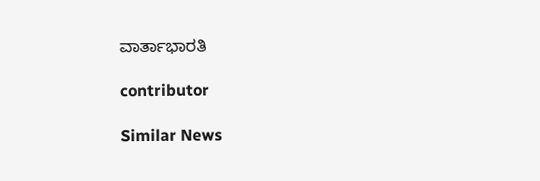ವಾರ್ತಾಭಾರತಿ

contributor

Similar News